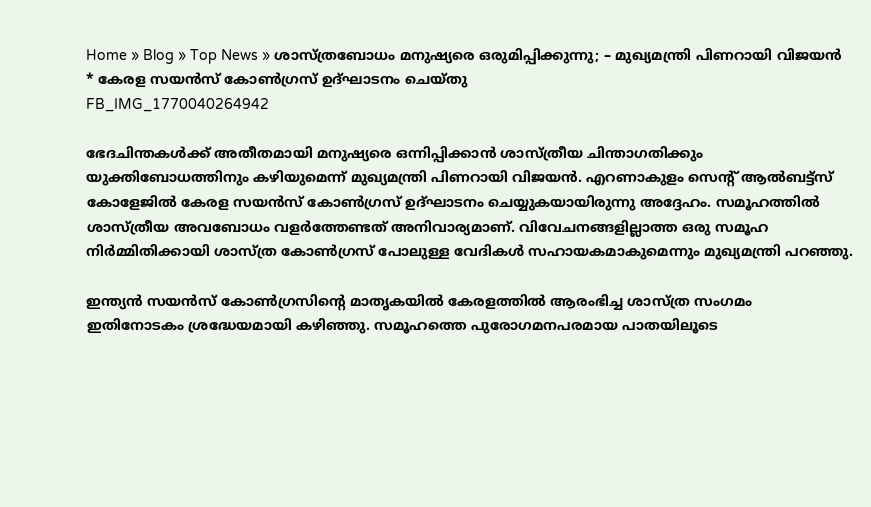Home » Blog » Top News » ശാസ്ത്രബോധം മനുഷ്യരെ ഒരുമിപ്പിക്കുന്നു; – മുഖ്യമന്ത്രി പിണറായി വിജയൻ * കേരള സയൻസ് കോൺഗ്രസ് ഉദ്ഘാടനം ചെയ്തു
FB_IMG_1770040264942

ഭേദചിന്തകൾക്ക് അതീതമായി മനുഷ്യരെ ഒന്നിപ്പിക്കാൻ ശാസ്ത്രീയ ചിന്താഗതിക്കും യുക്തിബോധത്തിനും കഴിയുമെന്ന് മുഖ്യമന്ത്രി പിണറായി വിജയൻ. എറണാകുളം സെൻ്റ് ആൽബട്ട്സ് കോളേജിൽ കേരള സയൻസ് കോൺഗ്രസ് ഉദ്ഘാടനം ചെയ്യുകയായിരുന്നു അദ്ദേഹം. സമൂഹത്തിൽ ശാസ്ത്രീയ അവബോധം വളർത്തേണ്ടത് അനിവാര്യമാണ്. വിവേചനങ്ങളില്ലാത്ത ഒരു സമൂഹ നിർമ്മിതിക്കായി ശാസ്ത്ര കോൺഗ്രസ് പോലുള്ള വേദികൾ സഹായകമാകുമെന്നും മുഖ്യമന്ത്രി പറഞ്ഞു.

ഇന്ത്യൻ സയൻസ് കോൺഗ്രസിന്റെ മാതൃകയിൽ കേരളത്തിൽ ആരംഭിച്ച ശാസ്ത്ര സംഗമം ഇതിനോടകം ശ്രദ്ധേയമായി കഴിഞ്ഞു. സമൂഹത്തെ പുരോഗമനപരമായ പാതയിലൂടെ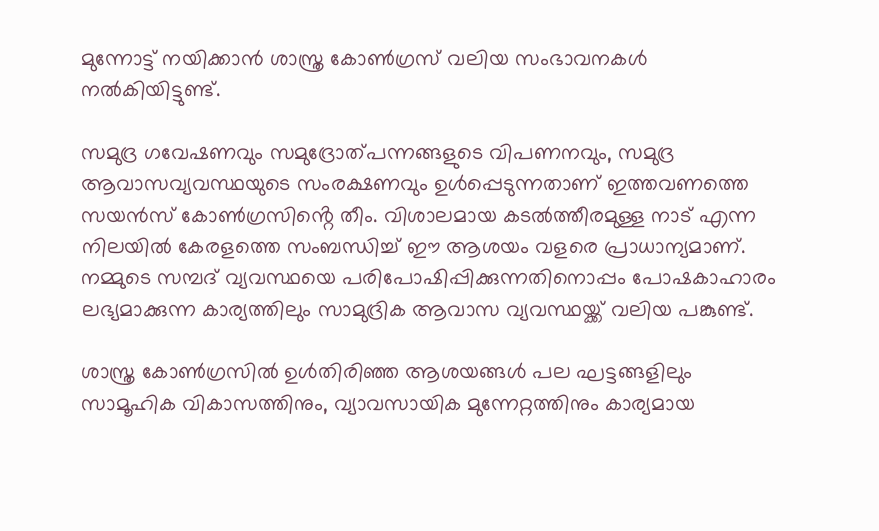മുന്നോട്ട് നയിക്കാൻ ശാസ്ത്ര കോൺഗ്രസ് വലിയ സംഭാവനകൾ നൽകിയിട്ടുണ്ട്.

സമുദ്ര ഗവേഷണവും സമുദ്രോത്പന്നങ്ങളുടെ വിപണനവും, സമുദ്ര ആവാസവ്യവസ്ഥയുടെ സംരക്ഷണവും ഉൾപ്പെടുന്നതാണ് ഇത്തവണത്തെ സയൻസ് കോൺഗ്രസിൻ്റെ തീം. വിശാലമായ കടൽത്തീരമുള്ള നാട് എന്ന നിലയിൽ കേരളത്തെ സംബന്ധിച്ച് ഈ ആശയം വളരെ പ്രാധാന്യമാണ്. നമ്മുടെ സമ്പദ് വ്യവസ്ഥയെ പരിപോഷിപ്പിക്കുന്നതിനൊപ്പം പോഷകാഹാരം ലഭ്യമാക്കുന്ന കാര്യത്തിലും സാമുദ്രിക ആവാസ വ്യവസ്ഥയ്ക്ക് വലിയ പങ്കുണ്ട്.

ശാസ്ത്ര കോൺഗ്രസിൽ ഉൾതിരിഞ്ഞ ആശയങ്ങൾ പല ഘട്ടങ്ങളിലും സാമൂഹിക വികാസത്തിനും, വ്യാവസായിക മുന്നേറ്റത്തിനും കാര്യമായ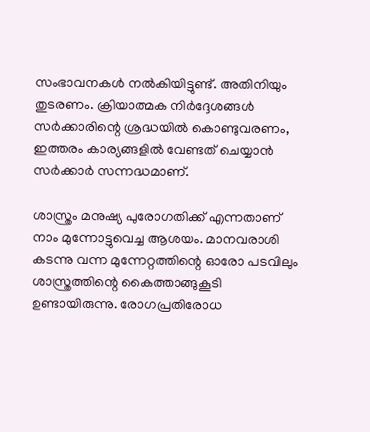സംഭാവനകൾ നൽകിയിട്ടുണ്ട്. അതിനിയും തുടരണം. ക്രിയാത്മക നിർദ്ദേശങ്ങൾ സർക്കാരിന്റെ ശ്രദ്ധയിൽ കൊണ്ടുവരണം, ഇത്തരം കാര്യങ്ങളിൽ വേണ്ടത് ചെയ്യാൻ സർക്കാർ സന്നദ്ധമാണ്.

ശാസ്ത്രം മനുഷ്യ പുരോഗതിക്ക് എന്നതാണ് നാം മുന്നോട്ടുവെച്ച ആശയം. മാനവരാശി കടന്നു വന്ന മുന്നേറ്റത്തിന്റെ ഓരോ പടവിലും ശാസ്ത്രത്തിന്റെ കൈത്താങ്ങുകൂടി ഉണ്ടായിരുന്നു. രോഗപ്രതിരോധ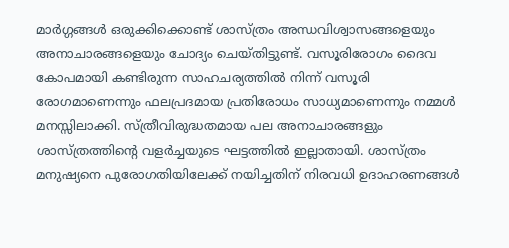മാർഗ്ഗങ്ങൾ ഒരുക്കിക്കൊണ്ട് ശാസ്ത്രം അന്ധവിശ്വാസങ്ങളെയും അനാചാരങ്ങളെയും ചോദ്യം ചെയ്തിട്ടുണ്ട്. വസൂരിരോഗം ദൈവ കോപമായി കണ്ടിരുന്ന സാഹചര്യത്തിൽ നിന്ന് വസൂരി രോഗമാണെന്നും ഫലപ്രദമായ പ്രതിരോധം സാധ്യമാണെന്നും നമ്മൾ മനസ്സിലാക്കി. സ്ത്രീവിരുദ്ധതമായ പല അനാചാരങ്ങളും ശാസ്ത്രത്തിൻ്റെ വളർച്ചയുടെ ഘട്ടത്തിൽ ഇല്ലാതായി. ശാസ്ത്രം മനുഷ്യനെ പുരോഗതിയിലേക്ക് നയിച്ചതിന് നിരവധി ഉദാഹരണങ്ങൾ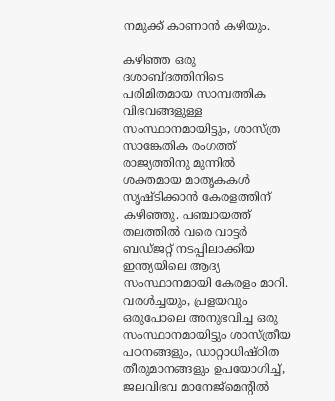നമുക്ക് കാണാൻ കഴിയും.

കഴിഞ്ഞ ഒരു ദശാബ്ദത്തിനിടെ പരിമിതമായ സാമ്പത്തിക വിഭവങ്ങളുള്ള സംസ്ഥാനമായിട്ടും, ശാസ്ത്ര സാങ്കേതിക രംഗത്ത് രാജ്യത്തിനു മുന്നിൽ ശക്തമായ മാതൃകകൾ സൃഷ്ടിക്കാൻ കേരളത്തിന് കഴിഞ്ഞു. പഞ്ചായത്ത് തലത്തിൽ വരെ വാട്ടർ ബഡ്ജറ്റ് നടപ്പിലാക്കിയ ഇന്ത്യയിലെ ആദ്യ സംസ്ഥാനമായി കേരളം മാറി. വരൾച്ചയും, പ്രളയവും ഒരുപോലെ അനുഭവിച്ച ഒരു സംസ്ഥാനമായിട്ടും ശാസ്ത്രീയ പഠനങ്ങളും, ഡാറ്റാധിഷ്ഠിത തീരുമാനങ്ങളും ഉപയോഗിച്ച്, ജലവിഭവ മാനേജ്മെൻ്റിൽ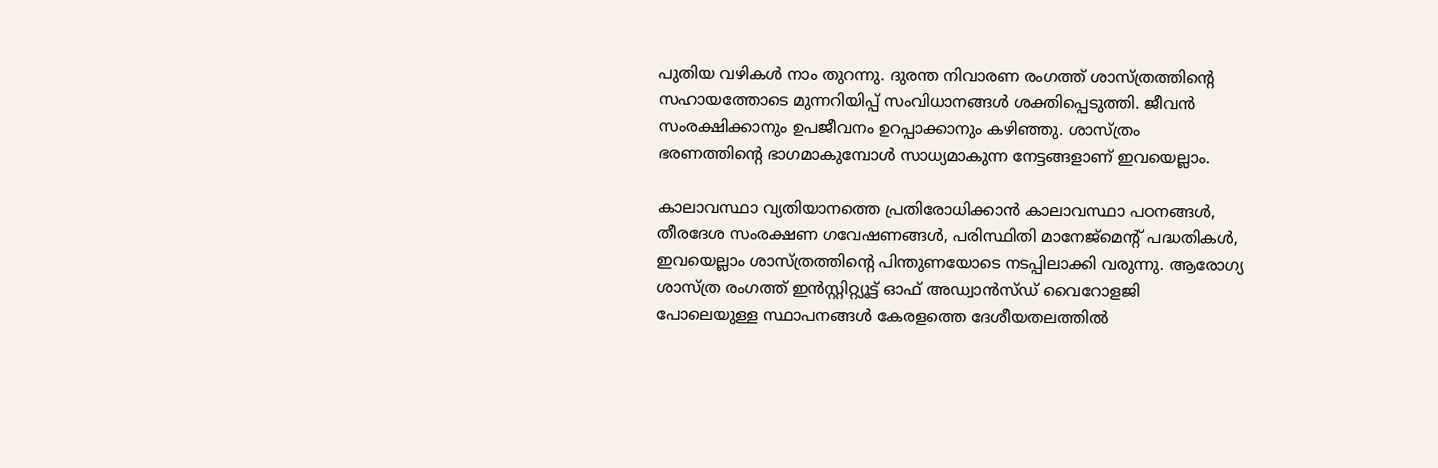പുതിയ വഴികൾ നാം തുറന്നു. ദുരന്ത നിവാരണ രംഗത്ത് ശാസ്ത്രത്തിൻ്റെ സഹായത്തോടെ മുന്നറിയിപ്പ് സംവിധാനങ്ങൾ ശക്തിപ്പെടുത്തി. ജീവൻ സംരക്ഷിക്കാനും ഉപജീവനം ഉറപ്പാക്കാനും കഴിഞ്ഞു. ശാസ്ത്രം ഭരണത്തിൻ്റെ ഭാഗമാകുമ്പോൾ സാധ്യമാകുന്ന നേട്ടങ്ങളാണ് ഇവയെല്ലാം.

കാലാവസ്ഥാ വ്യതിയാനത്തെ പ്രതിരോധിക്കാൻ കാലാവസ്ഥാ പഠനങ്ങൾ, തീരദേശ സംരക്ഷണ ഗവേഷണങ്ങൾ, പരിസ്ഥിതി മാനേജ്മെൻ്റ് പദ്ധതികൾ, ഇവയെല്ലാം ശാസ്ത്രത്തിൻ്റെ പിന്തുണയോടെ നടപ്പിലാക്കി വരുന്നു. ആരോഗ്യ ശാസ്ത്ര രംഗത്ത് ഇൻസ്റ്റിറ്റ്യൂട്ട് ഓഫ് അഡ്വാൻസ്ഡ് വൈറോളജി പോലെയുള്ള സ്ഥാപനങ്ങൾ കേരളത്തെ ദേശീയതലത്തിൽ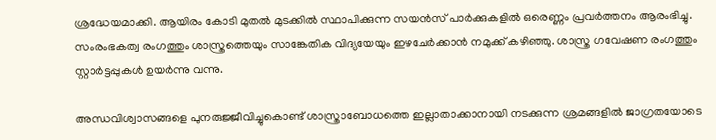ശ്രദ്ധേയമാക്കി. ആയിരം കോടി മുതൽ മുടക്കിൽ സ്ഥാപിക്കുന്ന സയൻസ് പാർക്കുകളിൽ ഒരെണ്ണം പ്രവർത്തനം ആരംഭിച്ചു. സംരംഭകത്വ രംഗത്തും ശാസ്ത്രത്തെയും സാങ്കേതിക വിദ്യയേയും ഇഴചേർക്കാൻ നമുക്ക് കഴിഞ്ഞു. ശാസ്ത്ര ഗവേഷണ രംഗത്തും സ്റ്റാർട്ടപ്പുകൾ ഉയർന്നു വന്നു.

അന്ധവിശ്വാസങ്ങളെ പുനരുജ്ജീവിച്ചുകൊണ്ട് ശാസ്ത്രാബോധത്തെ ഇല്ലാതാക്കാനായി നടക്കുന്ന ശ്രമങ്ങളിൽ ജാഗ്രതയോടെ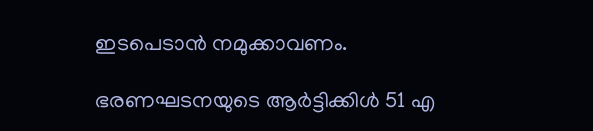ഇടപെടാൻ നമുക്കാവണം.

ഭരണഘടനയുടെ ആർട്ടിക്കിൾ 51 എ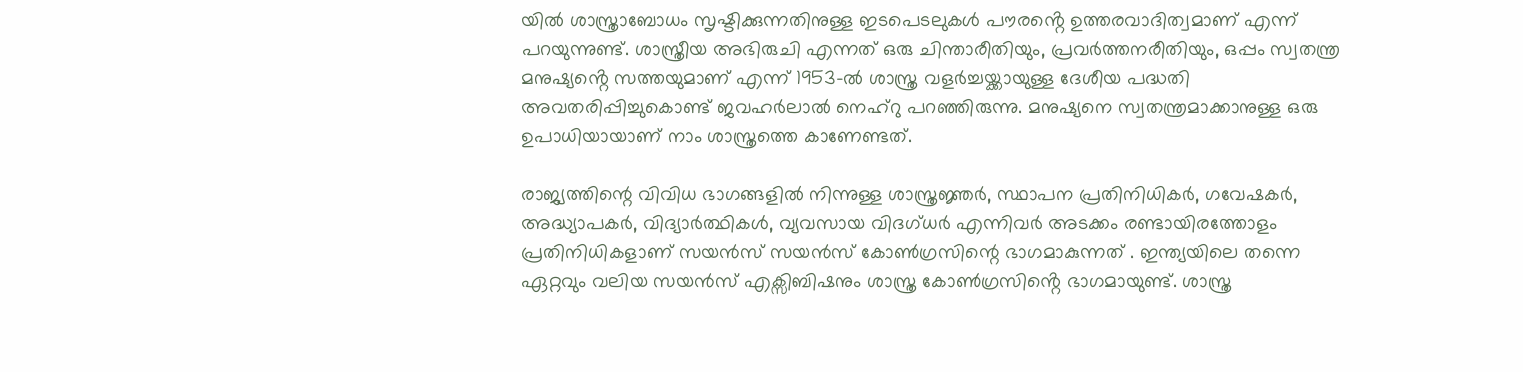യിൽ ശാസ്ത്രാബോധം സൃഷ്ടിക്കുന്നതിനുള്ള ഇടപെടലുകൾ പൗരൻ്റെ ഉത്തരവാദിത്വമാണ് എന്ന് പറയുന്നുണ്ട്. ശാസ്ത്രീയ അഭിരുചി എന്നത് ഒരു ചിന്താരീതിയും, പ്രവർത്തനരീതിയും, ഒപ്പം സ്വതന്ത്ര മനുഷ്യൻ്റെ സത്തയുമാണ് എന്ന് 1953-ൽ ശാസ്ത്ര വളർച്ചയ്ക്കായുള്ള ദേശീയ പദ്ധതി അവതരിപ്പിച്ചുകൊണ്ട് ജവഹർലാൽ നെഹ്റു പറഞ്ഞിരുന്നു. മനുഷ്യനെ സ്വതന്ത്രമാക്കാനുള്ള ഒരു ഉപാധിയായാണ് നാം ശാസ്ത്രത്തെ കാണേണ്ടത്.

രാജ്യത്തിന്റെ വിവിധ ഭാഗങ്ങളിൽ നിന്നുള്ള ശാസ്ത്രജ്ഞർ, സ്ഥാപന പ്രതിനിധികർ, ഗവേഷകർ, അദ്ധ്യാപകർ, വിദ്യാർത്ഥികൾ, വ്യവസായ വിദഗ്ധർ എന്നിവർ അടക്കം രണ്ടായിരത്തോളം പ്രതിനിധികളാണ് സയൻസ് സയൻസ് കോൺഗ്രസിന്റെ ഭാഗമാകുന്നത് . ഇന്ത്യയിലെ തന്നെ ഏറ്റവും വലിയ സയൻസ് എക്സിബിഷനും ശാസ്ത്ര കോൺഗ്രസിൻ്റെ ഭാഗമായുണ്ട്. ശാസ്ത്ര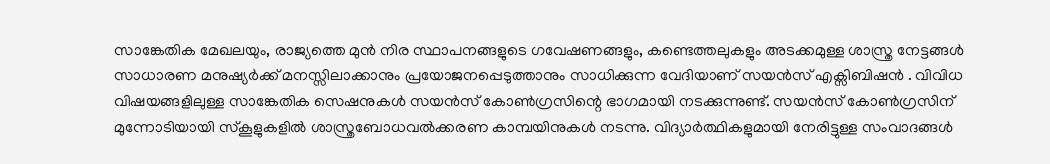സാങ്കേതിക മേഖലയും, രാജ്യത്തെ മുൻ നിര സ്ഥാപനങ്ങളുടെ ഗവേഷണങ്ങളും, കണ്ടെത്തലുകളും അടക്കമുള്ള ശാസ്ത്ര നേട്ടങ്ങൾ സാധാരണ മനുഷ്യർക്ക് മനസ്സിലാക്കാനും പ്രയോജനപ്പെടുത്താനും സാധിക്കുന്ന വേദിയാണ് സയൻസ് എക്സിബിഷൻ . വിവിധ വിഷയങ്ങളിലുള്ള സാങ്കേതിക സെഷനുകൾ സയൻസ് കോൺഗ്രസിന്റെ ഭാഗമായി നടക്കുന്നുണ്ട്. സയൻസ് കോൺഗ്രസിന് മുന്നോടിയായി സ്കൂളുകളിൽ ശാസ്ത്രബോധവൽക്കരണ കാമ്പയിനുകൾ നടന്നു. വിദ്യാർത്ഥികളുമായി നേരിട്ടുള്ള സംവാദങ്ങൾ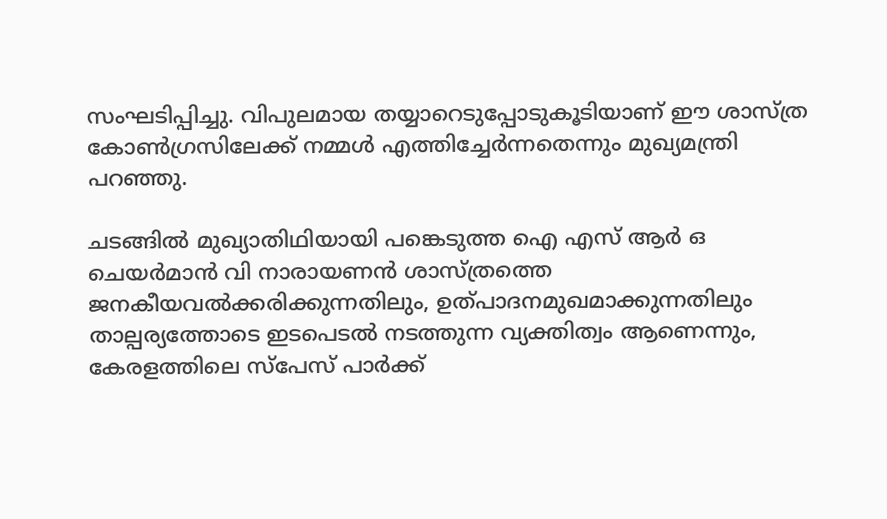സംഘടിപ്പിച്ചു. വിപുലമായ തയ്യാറെടുപ്പോടുകൂടിയാണ് ഈ ശാസ്ത്ര കോൺഗ്രസിലേക്ക് നമ്മൾ എത്തിച്ചേർന്നതെന്നും മുഖ്യമന്ത്രി പറഞ്ഞു.

ചടങ്ങിൽ മുഖ്യാതിഥിയായി പങ്കെടുത്ത ഐ എസ് ആർ ഒ ചെയർമാൻ വി നാരായണൻ ശാസ്ത്രത്തെ ജനകീയവൽക്കരിക്കുന്നതിലും, ഉത്പാദനമുഖമാക്കുന്നതിലും താല്പര്യത്തോടെ ഇടപെടൽ നടത്തുന്ന വ്യക്തിത്വം ആണെന്നും, കേരളത്തിലെ സ്പേസ് പാർക്ക്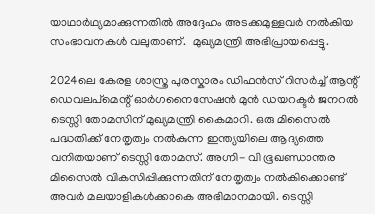യാഥാർഥ്യമാക്കുന്നതിൽ അദ്ദേഹം അടക്കമുള്ളവർ നൽകിയ സംഭാവനകൾ വലുതാണ്.  മുഖ്യമന്ത്രി അഭിപ്രായപ്പെട്ടു.

2024ലെ കേരള ശാസ്ത്ര പുരസ്കാരം ഡിഫൻസ് റിസർച്ച് ആന്റ് ഡെവലപ്മെന്റ് ഓർഗനൈസേഷൻ മുൻ ഡയറക്ടർ ജനറൽ ടെസ്സി തോമസിന് മുഖ്യമന്ത്രി കൈമാറി. ഒരു മിസൈൽ പദ്ധതിക്ക് നേതൃത്വം നൽകുന്ന ഇന്ത്യയിലെ ആദ്യത്തെ വനിതയാണ് ടെസ്സി തോമസ്. അഗ്നി- വി ഭൂഖണ്ഡാന്തര മിസൈൽ വികസിപ്പിക്കുന്നതിന് നേതൃത്വം നൽകിക്കൊണ്ട് അവർ മലയാളികൾക്കാകെ അഭിമാനമായി. ടെസ്സി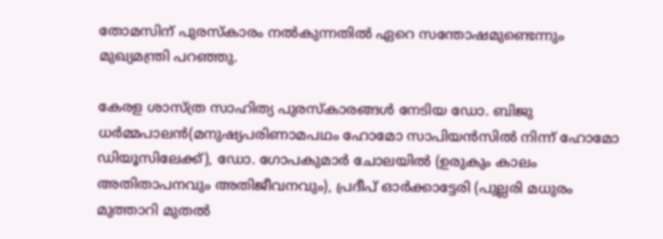തോമസിന് പുരസ്കാരം നൽകുന്നതിൽ ഏറെ സന്തോഷമുണ്ടെന്നും മുഖ്യമന്ത്രി പറഞ്ഞു.

കേരള ശാസ്ത്ര സാഹിത്യ പുരസ്കാരങ്ങൾ നേടിയ ഡോ. ബിജു ധർമ്മപാലൻ(മനുഷ്യപരിണാമപഥം ഹോമോ സാപിയൻസിൽ നിന്ന് ഹോമോ ഡിയൂസിലേക്ക്), ഡോ. ഗോപകുമാർ ചോലയിൽ (ഉരുകും കാലം അതിതാപനവും അതിജീവനവും), പ്രദീപ് ഓർക്കാട്ടേരി (പുല്ലരി മധുരം മുത്താറി മുതൽ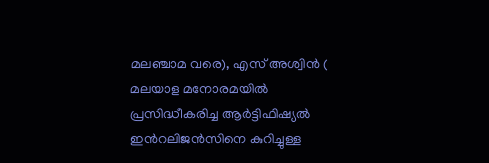മലഞ്ചാമ വരെ), എസ് അശ്വിൻ ( മലയാള മനോരമയിൽ പ്രസിദ്ധീകരിച്ച ആർട്ടിഫിഷ്യൽ ഇൻറലിജൻസിനെ കുറിച്ചുള്ള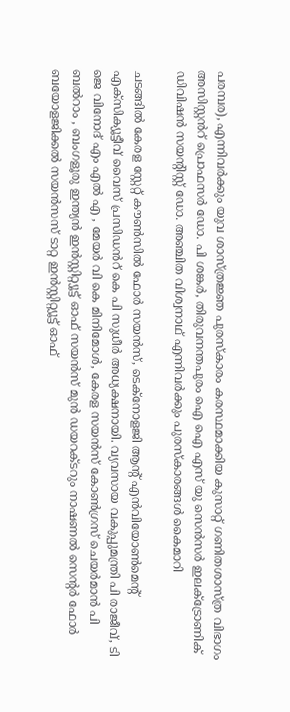പരമ്പര), എന്നിവർക്കും യുവ ശാസ്ത്രജ്ഞ പുരസ്കാരം കരസ്ഥമാക്കിയ കുസാറ്റ് ഗണിതശാസ്ത്ര വിഭാഗം അസിസ്റ്റൻറ് പ്രൊഫസർ ഡോ. പി ശങ്കർ, തിരുവനന്തപുരം ഐ ഐ എസ് യു സെൻസർ ഇലക്ട്രോണിക് ഡിവിഷൻ സയൻ്റിസ്റ്റ് ഡോ. അഞ്ചിത വിശ്വനാഥ് എന്നിവർക്കും പുരസ്കാരങ്ങൾ കൈമാറി

ചടങ്ങിൽ കേരള സ്റ്റേറ്റ് കൗൺസിൽ ഫോർ സയൻസ്, ടെക്നോളജി ആന്റ് എൻവിയോൺമെന്റ് എക്സിക്യൂട്ടീവ് വൈസ് പ്രസിഡൻറ് കെ പി സുധീർ അധ്യക്ഷനായി. വ്യവസായ വകുപ്പുമന്ത്രി പി രാജീവ്, ടി ജെ വിനോദ് എം എൽ എ , മേയർ വി കെ മിനിമോൾ, കേരള സയൻസ് കോൺഗ്രസ് ചെയർമാൻ പി ബൽറാം , ബംഗളൂരു ഇന്ത്യന്‍ ഇന്‍സ്റ്റിറ്റ്യൂട്ട് ഓഫ് സയന്‍സ് മുന്‍ ഡയറക്ടറും നാഷണല്‍ സെന്റര്‍ ഫോര്‍ ബയോളജിക്കല്‍ സയന്‍സസ് ടാറ്റ ഇന്‍സ്റ്റിറ്റ്യൂട്ട് ഓഫ്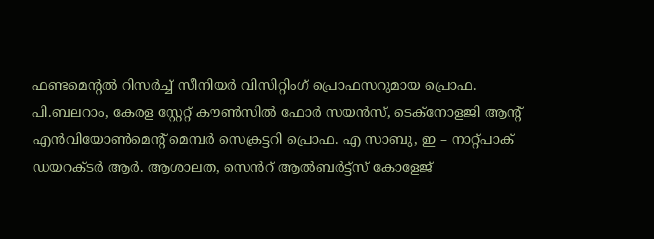ഫണ്ടമെന്റല്‍ റിസര്‍ച്ച് സീനിയര്‍ വിസിറ്റിംഗ് പ്രൊഫസറുമായ പ്രൊഫ. പി.ബലറാം, കേരള സ്റ്റേറ്റ് കൗൺസിൽ ഫോർ സയൻസ്, ടെക്നോളജി ആന്റ് എൻവിയോൺമെന്റ് മെമ്പർ സെക്രട്ടറി പ്രൊഫ. എ സാബു, ഇ – നാറ്റ്പാക് ഡയറക്ടർ ആർ. ആശാലത, സെൻറ് ആൽബർട്ട്സ് കോളേജ്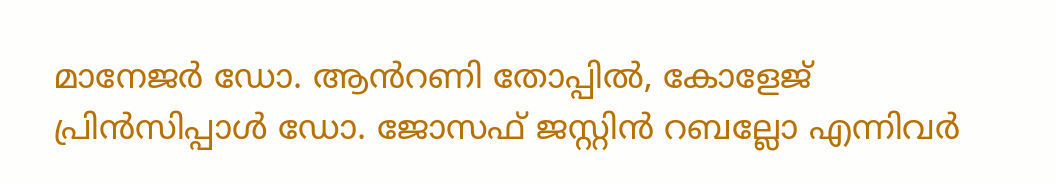മാനേജർ ഡോ. ആൻറണി തോപ്പിൽ, കോളേജ് പ്രിൻസിപ്പാൾ ഡോ. ജോസഫ് ജസ്റ്റിൻ റബല്ലോ എന്നിവർ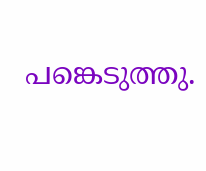പങ്കെടുത്തു.